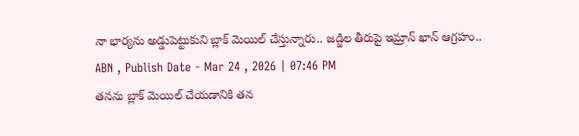నా భార్యను అడ్డుపెట్టుకుని బ్లాక్ మెయిల్ చేస్తున్నారు.. జడ్జిల తీరుపై ఇమ్రాన్ ఖాన్ ఆగ్రహం..
ABN , Publish Date - Mar 24 , 2026 | 07:46 PM
తనను బ్లాక్ మెయిల్ చేయడానికి తన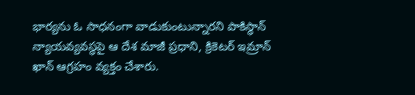భార్యను ఓ సాధనంగా వాడుకుంటున్నారని పాకిస్థాన్ న్యాయవ్యవస్థపై ఆ దేశ మాజీ ప్రధాని, క్రికెటర్ ఇమ్రాన్ ఖాన్ ఆగ్రహం వ్యక్తం చేశారు.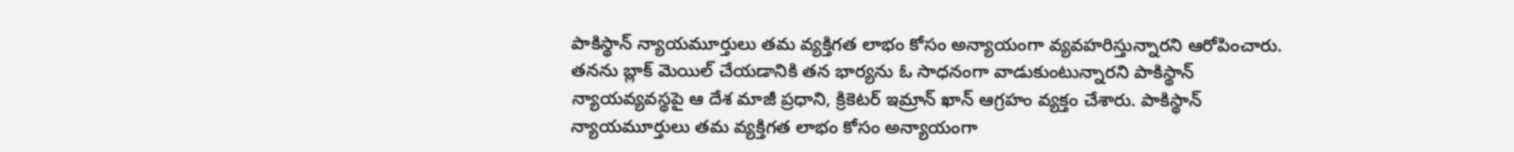పాకిస్థాన్ న్యాయమూర్తులు తమ వ్యక్తిగత లాభం కోసం అన్యాయంగా వ్యవహరిస్తున్నారని ఆరోపించారు.
తనను బ్లాక్ మెయిల్ చేయడానికి తన భార్యను ఓ సాధనంగా వాడుకుంటున్నారని పాకిస్థాన్ న్యాయవ్యవస్థపై ఆ దేశ మాజీ ప్రధాని, క్రికెటర్ ఇమ్రాన్ ఖాన్ ఆగ్రహం వ్యక్తం చేశారు. పాకిస్థాన్ న్యాయమూర్తులు తమ వ్యక్తిగత లాభం కోసం అన్యాయంగా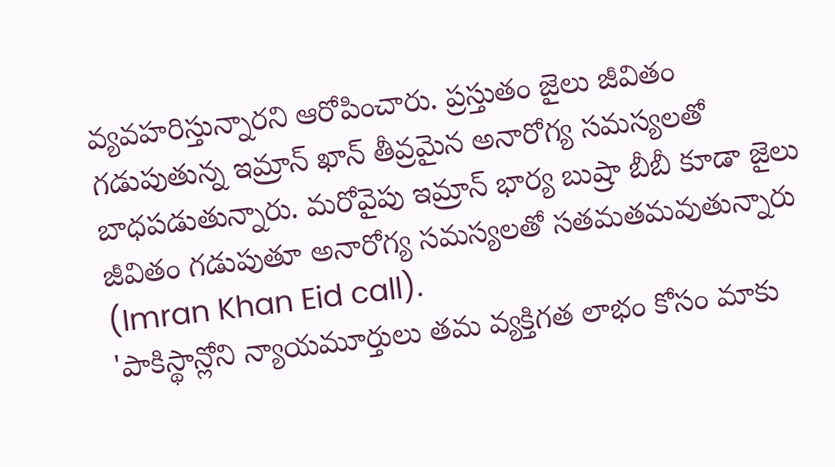వ్యవహరిస్తున్నారని ఆరోపించారు. ప్రస్తుతం జైలు జీవితం గడుపుతున్న ఇమ్రాన్ ఖాన్ తీవ్రమైన అనారోగ్య సమస్యలతో బాధపడుతున్నారు. మరోవైపు ఇమ్రాన్ భార్య బుష్రా బీబీ కూడా జైలు జీవితం గడుపుతూ అనారోగ్య సమస్యలతో సతమతమవుతున్నారు (Imran Khan Eid call).
'పాకిస్థాన్లోని న్యాయమూర్తులు తమ వ్యక్తిగత లాభం కోసం మాకు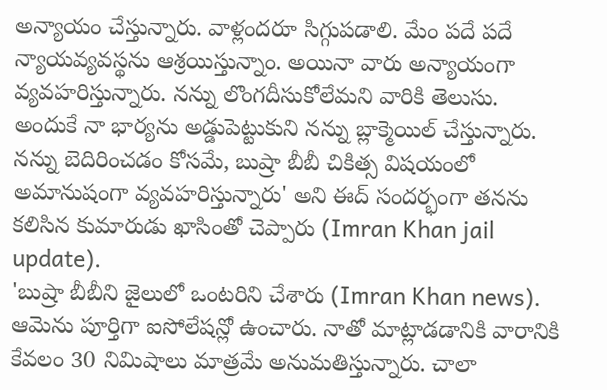అన్యాయం చేస్తున్నారు. వాళ్లందరూ సిగ్గుపడాలి. మేం పదే పదే న్యాయవ్యవస్థను ఆశ్రయిస్తున్నాం. అయినా వారు అన్యాయంగా వ్యవహరిస్తున్నారు. నన్ను లొంగదీసుకోలేమని వారికి తెలుసు. అందుకే నా భార్యను అడ్డుపెట్టుకుని నన్ను బ్లాక్మెయిల్ చేస్తున్నారు. నన్ను బెదిరించడం కోసమే, బుష్రా బీబీ చికిత్స విషయంలో అమానుషంగా వ్యవహరిస్తున్నారు' అని ఈద్ సందర్భంగా తనను కలిసిన కుమారుడు ఖాసింతో చెప్పారు (Imran Khan jail update).
'బుష్రా బీబీని జైలులో ఒంటరిని చేశారు (Imran Khan news). ఆమెను పూర్తిగా ఐసోలేషన్లో ఉంచారు. నాతో మాట్లాడడానికి వారానికి కేవలం 30 నిమిషాలు మాత్రమే అనుమతిస్తున్నారు. చాలా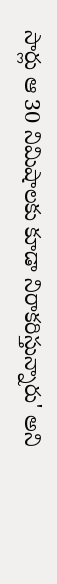సార్లు ఆ 30 నిమిషాలకు కూడా నిరాకరిస్తున్నారు' అని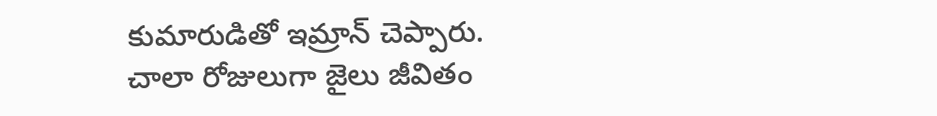కుమారుడితో ఇమ్రాన్ చెప్పారు. చాలా రోజులుగా జైలు జీవితం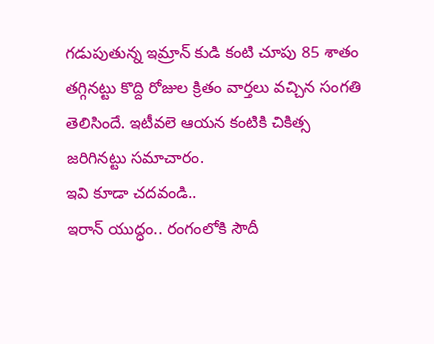గడుపుతున్న ఇమ్రాన్ కుడి కంటి చూపు 85 శాతం తగ్గినట్టు కొద్ది రోజుల క్రితం వార్తలు వచ్చిన సంగతి తెలిసిందే. ఇటీవలె ఆయన కంటికి చికిత్స జరిగినట్టు సమాచారం.
ఇవి కూడా చదవండి..
ఇరాన్ యుద్ధం.. రంగంలోకి సౌదీ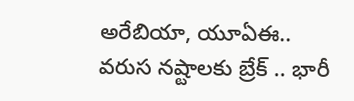అరేబియా, యూఏఈ..
వరుస నష్టాలకు బ్రేక్ .. భారీ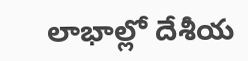లాభాల్లో దేశీయ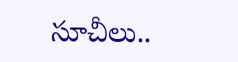సూచీలు..